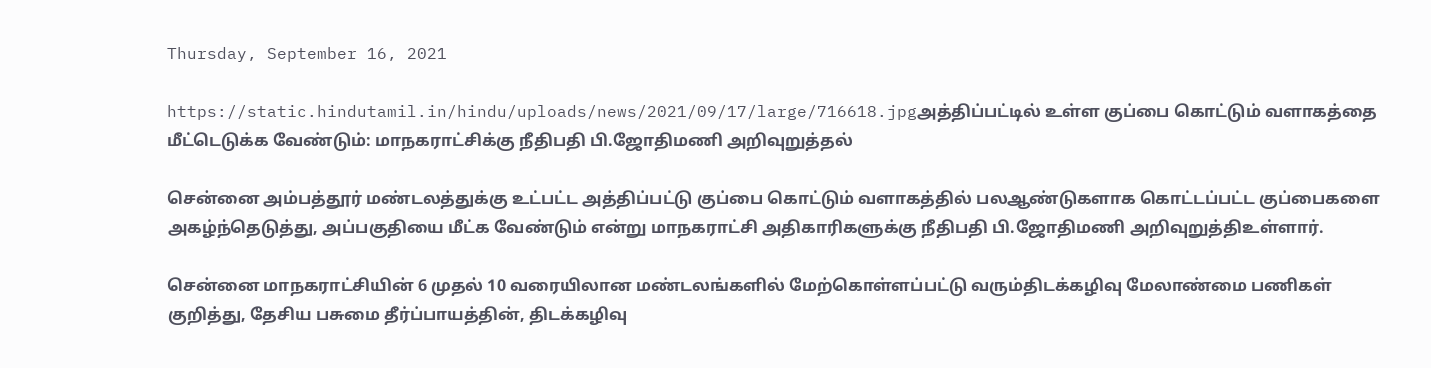Thursday, September 16, 2021

https://static.hindutamil.in/hindu/uploads/news/2021/09/17/large/716618.jpgஅத்திப்பட்டில் உள்ள குப்பை கொட்டும் வளாகத்தை மீட்டெடுக்க வேண்டும்: மாநகராட்சிக்கு நீதிபதி பி.ஜோதிமணி அறிவுறுத்தல்

சென்னை அம்பத்தூர் மண்டலத்துக்கு உட்பட்ட அத்திப்பட்டு குப்பை கொட்டும் வளாகத்தில் பலஆண்டுகளாக கொட்டப்பட்ட குப்பைகளை அகழ்ந்தெடுத்து, அப்பகுதியை மீட்க வேண்டும் என்று மாநகராட்சி அதிகாரிகளுக்கு நீதிபதி பி.ஜோதிமணி அறிவுறுத்திஉள்ளார்.

சென்னை மாநகராட்சியின் 6 முதல் 10 வரையிலான மண்டலங்களில் மேற்கொள்ளப்பட்டு வரும்திடக்கழிவு மேலாண்மை பணிகள் குறித்து, தேசிய பசுமை தீர்ப்பாயத்தின், திடக்கழிவு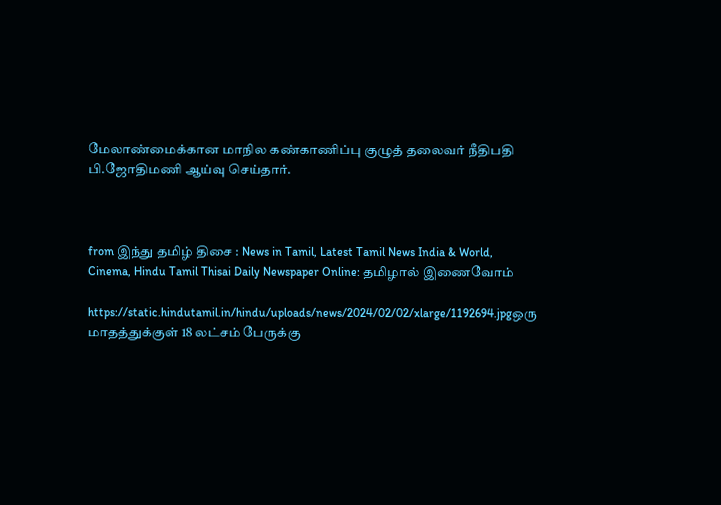மேலாண்மைக்கான மாநில கண்காணிப்பு குழுத் தலைவர் நீதிபதி பி.ஜோதிமணி ஆய்வு செய்தார்.



from இந்து தமிழ் திசை : News in Tamil, Latest Tamil News India & World, Cinema, Hindu Tamil Thisai Daily Newspaper Online: தமிழால் இணைவோம்

https://static.hindutamil.in/hindu/uploads/news/2024/02/02/xlarge/1192694.jpgஒரு மாதத்துக்குள் 18 லட்சம் பேருக்கு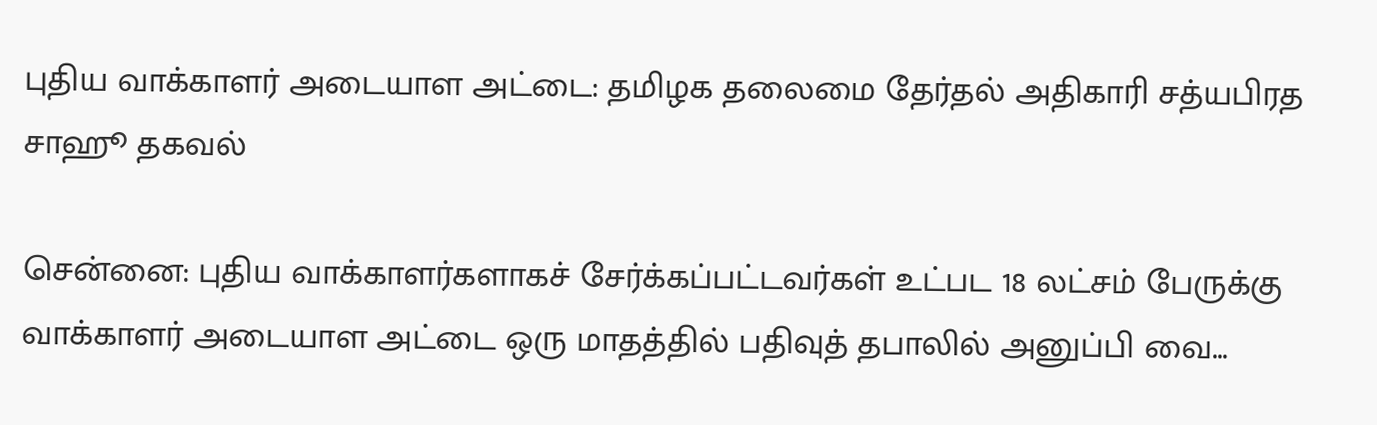புதிய வாக்காளர் அடையாள அட்டை: தமிழக தலைமை தேர்தல் அதிகாரி சத்யபிரத சாஹூ தகவல்

சென்னை: புதிய வாக்காளர்களாகச் சேர்க்கப்பட்டவர்கள் உட்பட 18 லட்சம் பேருக்கு வாக்காளர் அடையாள அட்டை ஒரு மாதத்தில் பதிவுத் தபாலில் அனுப்பி வை...